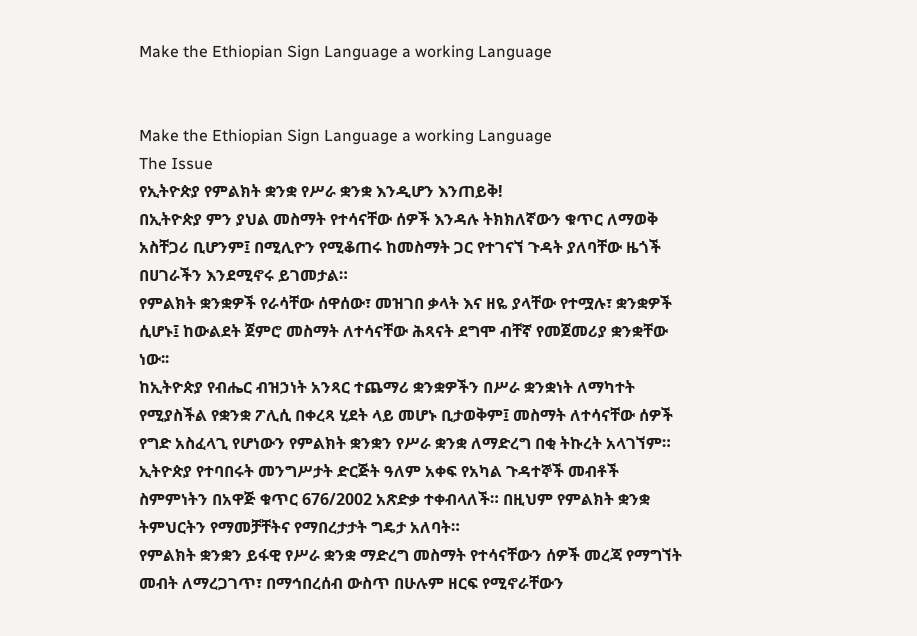Make the Ethiopian Sign Language a working Language


Make the Ethiopian Sign Language a working Language
The Issue
የኢትዮጵያ የምልክት ቋንቋ የሥራ ቋንቋ እንዲሆን እንጠይቅ!
በኢትዮጵያ ምን ያህል መስማት የተሳናቸው ሰዎች እንዳሉ ትክክለኛውን ቁጥር ለማወቅ አስቸጋሪ ቢሆንም፤ በሚሊዮን የሚቆጠሩ ከመስማት ጋር የተገናኘ ጉዳት ያለባቸው ዜጎች በሀገራችን እንደሚኖሩ ይገመታል።
የምልክት ቋንቋዎች የራሳቸው ሰዋሰው፣ መዝገበ ቃላት እና ዘዬ ያላቸው የተሟሉ፣ ቋንቋዎች ሲሆኑ፤ ከውልደት ጀምሮ መስማት ለተሳናቸው ሕጻናት ደግሞ ብቸኛ የመጀመሪያ ቋንቋቸው ነው፡፡
ከኢትዮጵያ የብሔር ብዝኃነት አንጻር ተጨማሪ ቋንቋዎችን በሥራ ቋንቋነት ለማካተት የሚያስችል የቋንቋ ፖሊሲ በቀረጻ ሂደት ላይ መሆኑ ቢታወቅም፤ መስማት ለተሳናቸው ሰዎች የግድ አስፈላጊ የሆነውን የምልክት ቋንቋን የሥራ ቋንቋ ለማድረግ በቂ ትኩረት አላገኘም።
ኢትዮጵያ የተባበሩት መንግሥታት ድርጅት ዓለም አቀፍ የአካል ጉዳተኞች መብቶች ስምምነትን በአዋጅ ቁጥር 676/2002 አጽድቃ ተቀብላለች። በዚህም የምልክት ቋንቋ ትምህርትን የማመቻቸትና የማበረታታት ግዴታ አለባት።
የምልክት ቋንቋን ይፋዊ የሥራ ቋንቋ ማድረግ መስማት የተሳናቸውን ሰዎች መረጃ የማግኘት መብት ለማረጋገጥ፣ በማኅበረሰብ ውስጥ በሁሉም ዘርፍ የሚኖራቸውን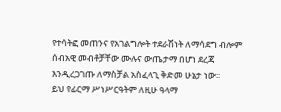የተሳትፎ መጠንና የአገልግሎት ተደራሽነት ለማሳደግ ብሎም ሰብአዊ መብቶቻቸው ሙሉና ውጤታማ በሆነ ደረጃ እንዲረጋገጡ ለማስቻል አስፈላጊ ቅድመ ሁኔታ ነው፡፡
ይህ የፊርማ ሥነሥርዓትም ለዚሁ ዓላማ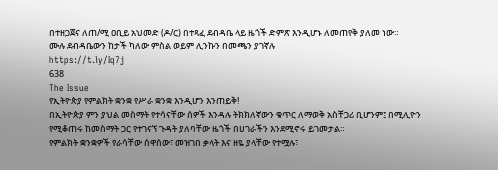በተዘጋጀና ለጠ/ሚ ዐቢይ አህመድ (ዶ/ር) በተጻፈ ደብዳቤ ላይ ዜጎች ድምጽ እንዲሆኑ ለመጠየቅ ያለመ ነው።
ሙሉ ደብዳቤውን ከታች ካለው ምስል ወይም ሊንኩን በመጫን ያገኛሉ
https://t.ly/Iq7j
638
The Issue
የኢትዮጵያ የምልክት ቋንቋ የሥራ ቋንቋ እንዲሆን እንጠይቅ!
በኢትዮጵያ ምን ያህል መስማት የተሳናቸው ሰዎች እንዳሉ ትክክለኛውን ቁጥር ለማወቅ አስቸጋሪ ቢሆንም፤ በሚሊዮን የሚቆጠሩ ከመስማት ጋር የተገናኘ ጉዳት ያለባቸው ዜጎች በሀገራችን እንደሚኖሩ ይገመታል።
የምልክት ቋንቋዎች የራሳቸው ሰዋሰው፣ መዝገበ ቃላት እና ዘዬ ያላቸው የተሟሉ፣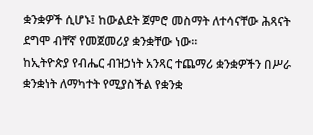ቋንቋዎች ሲሆኑ፤ ከውልደት ጀምሮ መስማት ለተሳናቸው ሕጻናት ደግሞ ብቸኛ የመጀመሪያ ቋንቋቸው ነው፡፡
ከኢትዮጵያ የብሔር ብዝኃነት አንጻር ተጨማሪ ቋንቋዎችን በሥራ ቋንቋነት ለማካተት የሚያስችል የቋንቋ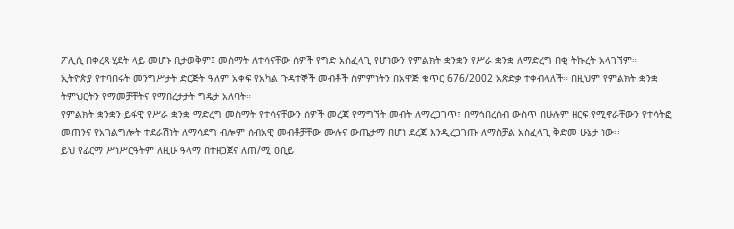ፖሊሲ በቀረጻ ሂደት ላይ መሆኑ ቢታወቅም፤ መስማት ለተሳናቸው ሰዎች የግድ አስፈላጊ የሆነውን የምልክት ቋንቋን የሥራ ቋንቋ ለማድረግ በቂ ትኩረት አላገኘም።
ኢትዮጵያ የተባበሩት መንግሥታት ድርጅት ዓለም አቀፍ የአካል ጉዳተኞች መብቶች ስምምነትን በአዋጅ ቁጥር 676/2002 አጽድቃ ተቀብላለች። በዚህም የምልክት ቋንቋ ትምህርትን የማመቻቸትና የማበረታታት ግዴታ አለባት።
የምልክት ቋንቋን ይፋዊ የሥራ ቋንቋ ማድረግ መስማት የተሳናቸውን ሰዎች መረጃ የማግኘት መብት ለማረጋገጥ፣ በማኅበረሰብ ውስጥ በሁሉም ዘርፍ የሚኖራቸውን የተሳትፎ መጠንና የአገልግሎት ተደራሽነት ለማሳደግ ብሎም ሰብአዊ መብቶቻቸው ሙሉና ውጤታማ በሆነ ደረጃ እንዲረጋገጡ ለማስቻል አስፈላጊ ቅድመ ሁኔታ ነው፡፡
ይህ የፊርማ ሥነሥርዓትም ለዚሁ ዓላማ በተዘጋጀና ለጠ/ሚ ዐቢይ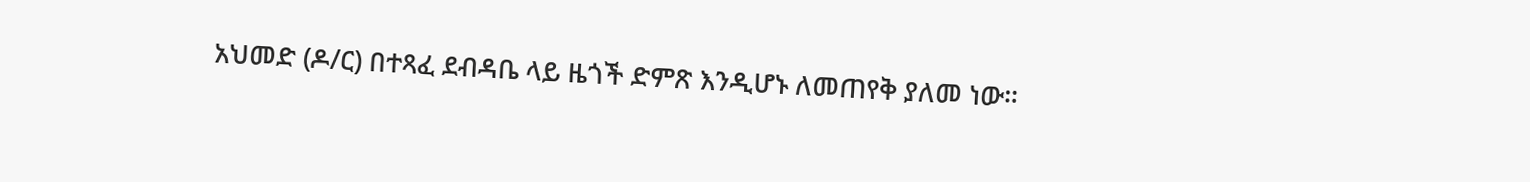አህመድ (ዶ/ር) በተጻፈ ደብዳቤ ላይ ዜጎች ድምጽ እንዲሆኑ ለመጠየቅ ያለመ ነው።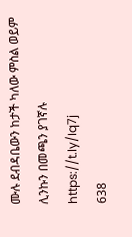ሙሉ ደብዳቤውን ከታች ካለው ምስል ወይም ሊንኩን በመጫን ያገኛሉ
https://t.ly/Iq7j
638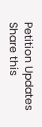Petition Updates
Share this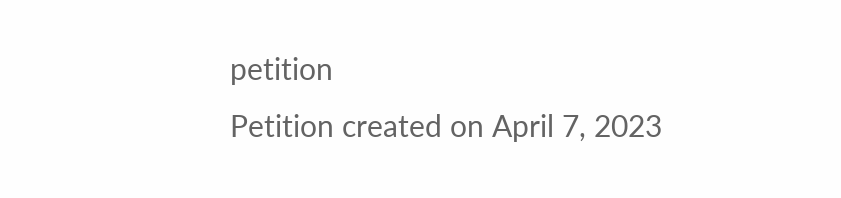petition
Petition created on April 7, 2023